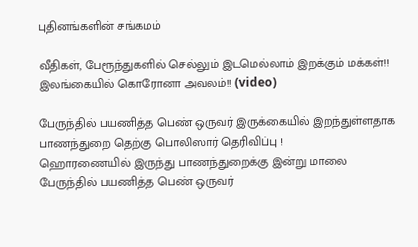புதினங்களின் சங்கமம்

வீதிகள், பேரூந்துகளில் செல்லும் இடமெல்லாம் இறக்கும் மக்கள்!! இலங்கையில் கொரோனா அவலம்!! (video)

பேருந்தில் பயணித்த பெண் ஒருவர் இருக்கையில் இறந்துள்ளதாக பாணந்துறை தெற்கு பொலிஸார் தெரிவிப்பு !
ஹொரணையில் இருந்து பாணந்துறைக்கு இன்று மாலை பேருந்தில் பயணித்த பெண் ஒருவர்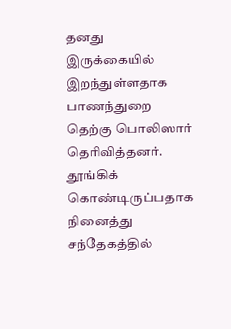தனது இருக்கையில் இறந்துள்ளதாக பாணந்துறை தெற்கு பொலிஸார் தெரிவித்தனர்.
தூங்கிக் கொண்டிருப்பதாக நினைத்து சந்தேகத்தில்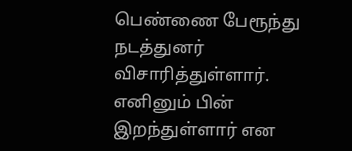பெண்ணை பேரூந்து நடத்துனர் விசாரித்துள்ளார். எனினும் பின் இறந்துள்ளார் என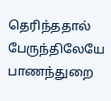தெரிந்ததால் பேருந்திலேயே பாணந்துறை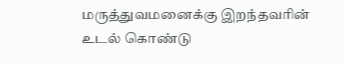மருத்துவமனைக்கு இறந்தவரின் உடல் கொண்டு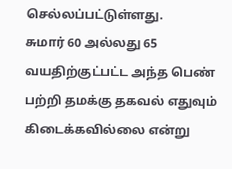செல்லப்பட்டுள்ளது.
சுமார் 60 அல்லது 65 வயதிற்குட்பட்ட அந்த பெண் பற்றி தமக்கு தகவல் எதுவும் கிடைக்கவில்லை என்று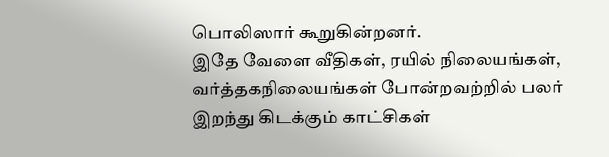பொலிஸார் கூறுகின்றனர்.
இதே வேளை வீதிகள், ரயில் நிலையங்கள், வர்த்தகநிலையங்கள் போன்றவற்றில் பலர் இறந்து கிடக்கும் காட்சிகள்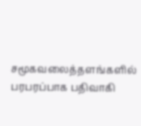சமூகவலைத்தளங்களில் பரபரப்பாக பதிவாகி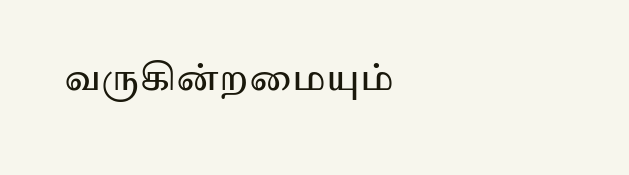வருகின்றமையும்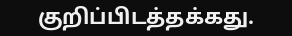குறிப்பிடத்தக்கது.